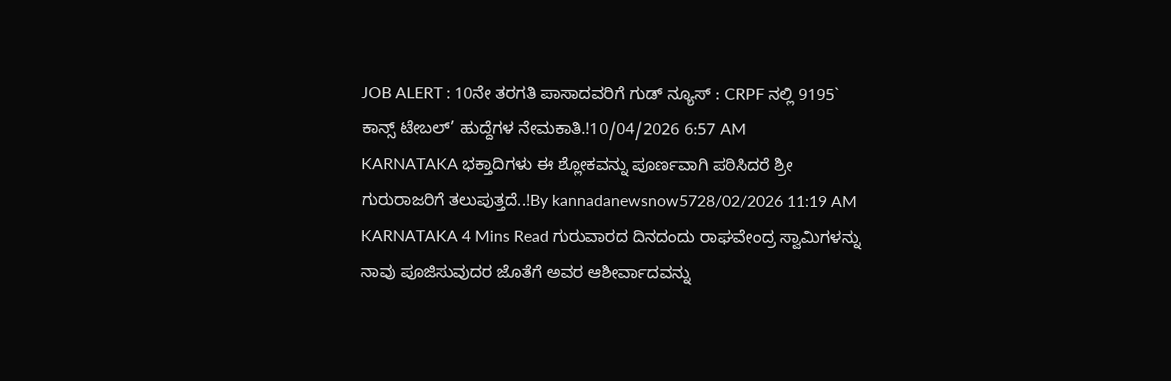JOB ALERT : 10ನೇ ತರಗತಿ ಪಾಸಾದವರಿಗೆ ಗುಡ್ ನ್ಯೂಸ್ : CRPF ನಲ್ಲಿ 9195` ಕಾನ್ಸ್ ಟೇಬಲ್’ ಹುದ್ದೆಗಳ ನೇಮಕಾತಿ.!10/04/2026 6:57 AM
KARNATAKA ಭಕ್ತಾದಿಗಳು ಈ ಶ್ಲೋಕವನ್ನು ಪೂರ್ಣವಾಗಿ ಪಠಿಸಿದರೆ ಶ್ರೀ ಗುರುರಾಜರಿಗೆ ತಲುಪುತ್ತದೆ..!By kannadanewsnow5728/02/2026 11:19 AM KARNATAKA 4 Mins Read ಗುರುವಾರದ ದಿನದಂದು ರಾಘವೇಂದ್ರ ಸ್ವಾಮಿಗಳನ್ನು ನಾವು ಪೂಜಿಸುವುದರ ಜೊತೆಗೆ ಅವರ ಆಶೀರ್ವಾದವನ್ನು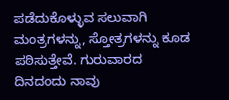ಪಡೆದುಕೊಳ್ಳುವ ಸಲುವಾಗಿ ಮಂತ್ರಗಳನ್ನು, ಸ್ತೋತ್ರಗಳನ್ನು ಕೂಡ ಪಠಿಸುತ್ತೇವೆ. ಗುರುವಾರದ ದಿನದಂದು ನಾವು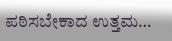ಪಠಿಸಬೇಕಾದ ಉತ್ತಮ…